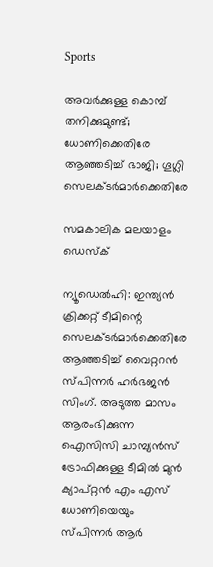Sports

അവര്‍ക്കുള്ള കൊമ്പ് തനിക്കുമുണ്ട്; ധോണിക്കെതിരേ ആഞ്ഞടിച്ച് ഭാജി; ഗൂഗ്ലി സെലക്ടര്‍മാര്‍ക്കെതിരേ

സമകാലിക മലയാളം ഡെസ്ക്

ന്യൂഡെല്‍ഹി: ഇന്ത്യന്‍ ക്രിക്കറ്റ് ടീമിന്റെ സെലക്ടര്‍മാര്‍ക്കെതിരേ ആഞ്ഞടിച്ച് വൈറ്ററന്‍ സ്പിന്നര്‍ ഹര്‍ഭജന്‍ സിംഗ്. അടുത്ത മാസം ആരംഭിക്കുന്ന ഐസിസി ചാമ്പ്യന്‍സ് ട്രോഫിക്കുള്ള ടീമില്‍ മുന്‍ ക്യാപ്റ്റന്‍ എം എസ് ധോണിയെയും സ്പിന്നര്‍ ആര്‍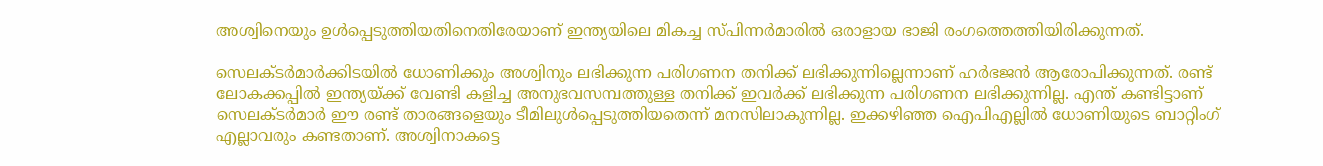അശ്വിനെയും ഉള്‍പ്പെടുത്തിയതിനെതിരേയാണ് ഇന്ത്യയിലെ മികച്ച സ്പിന്നര്‍മാരില്‍ ഒരാളായ ഭാജി രംഗത്തെത്തിയിരിക്കുന്നത്.

സെലക്ടര്‍മാര്‍ക്കിടയില്‍ ധോണിക്കും അശ്വിനും ലഭിക്കുന്ന പരിഗണന തനിക്ക് ലഭിക്കുന്നില്ലെന്നാണ് ഹര്‍ഭജന്‍ ആരോപിക്കുന്നത്. രണ്ട് ലോകക്കപ്പില്‍ ഇന്ത്യയ്ക്ക് വേണ്ടി കളിച്ച അനുഭവസമ്പത്തുള്ള തനിക്ക് ഇവര്‍ക്ക് ലഭിക്കുന്ന പരിഗണന ലഭിക്കുന്നില്ല. എന്ത് കണ്ടിട്ടാണ് സെലക്ടര്‍മാര്‍ ഈ രണ്ട് താരങ്ങളെയും ടീമിലുള്‍പ്പെടുത്തിയതെന്ന് മനസിലാകുന്നില്ല. ഇക്കഴിഞ്ഞ ഐപിഎല്ലില്‍ ധോണിയുടെ ബാറ്റിംഗ് എല്ലാവരും കണ്ടതാണ്. അശ്വിനാകട്ടെ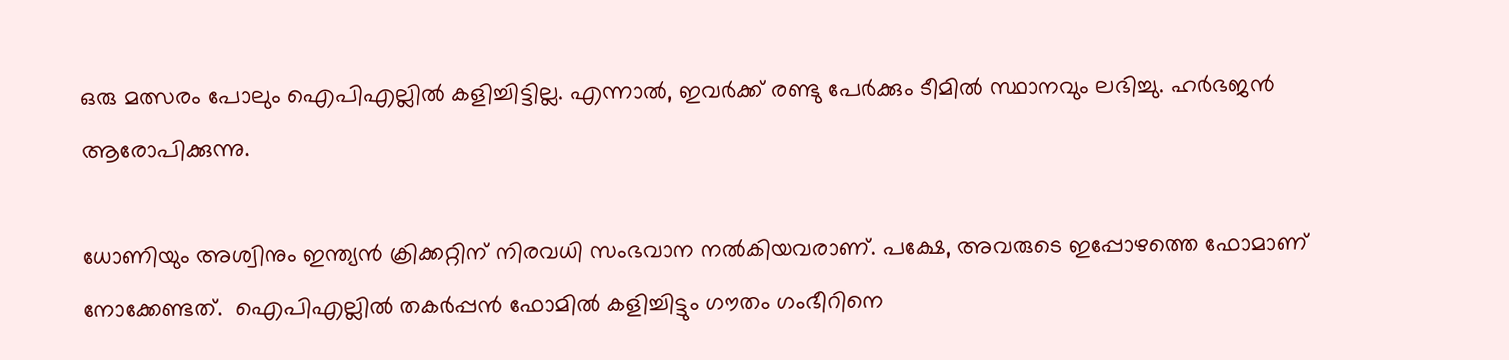ഒരു മത്സരം പോലും ഐപിഎല്ലില്‍ കളിച്ചിട്ടില്ല. എന്നാല്‍, ഇവര്‍ക്ക് രണ്ടു പേര്‍ക്കും ടീമില്‍ സ്ഥാനവും ലഭിച്ചു. ഹര്‍ഭജന്‍ ആരോപിക്കുന്നു.

ധോണിയും അശ്വിനും ഇന്ത്യന്‍ ക്രിക്കറ്റിന് നിരവധി സംഭവാന നല്‍കിയവരാണ്. പക്ഷേ, അവരുടെ ഇപ്പോഴത്തെ ഫോമാണ് നോക്കേണ്ടത്.  ഐപിഎല്ലില്‍ തകര്‍പ്പന്‍ ഫോമില്‍ കളിച്ചിട്ടും ഗൗതം ഗംഭീറിനെ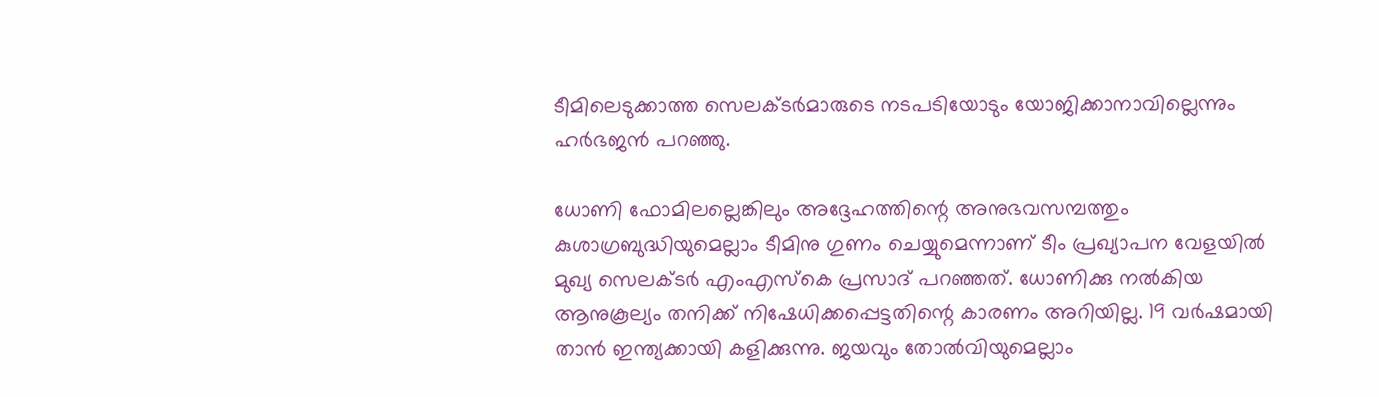ടീമിലെടുക്കാത്ത സെലക്ടര്‍മാരുടെ നടപടിയോടും യോജിക്കാനാവില്ലെന്നും ഹര്‍ഭജന്‍ പറഞ്ഞു.

ധോണി ഫോമിലല്ലെങ്കിലും അദ്ദേഹത്തിന്റെ അനുഭവസമ്പത്തും കുശാഗ്രബുദ്ധിയുമെല്ലാം ടീമിനു ഗുണം ചെയ്യുമെന്നാണ് ടീം പ്രഖ്യാപന വേളയില്‍ മുഖ്യ സെലക്ടര്‍ എംഎസ്‌കെ പ്രസാദ് പറഞ്ഞത്. ധോണിക്കു നല്‍കിയ ആനുകൂല്യം തനിക്ക് നിഷേധിക്കപ്പെട്ടതിന്റെ കാരണം അറിയില്ല. 19 വര്‍ഷമായി താന്‍ ഇന്ത്യക്കായി കളിക്കുന്നു. ജയവും തോല്‍വിയുമെല്ലാം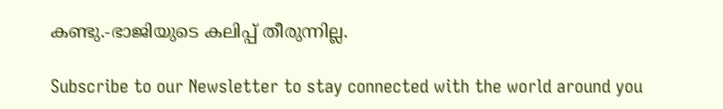കണ്ടു.-ഭാജിയുടെ കലിപ്പ് തീരുന്നില്ല.

Subscribe to our Newsletter to stay connected with the world around you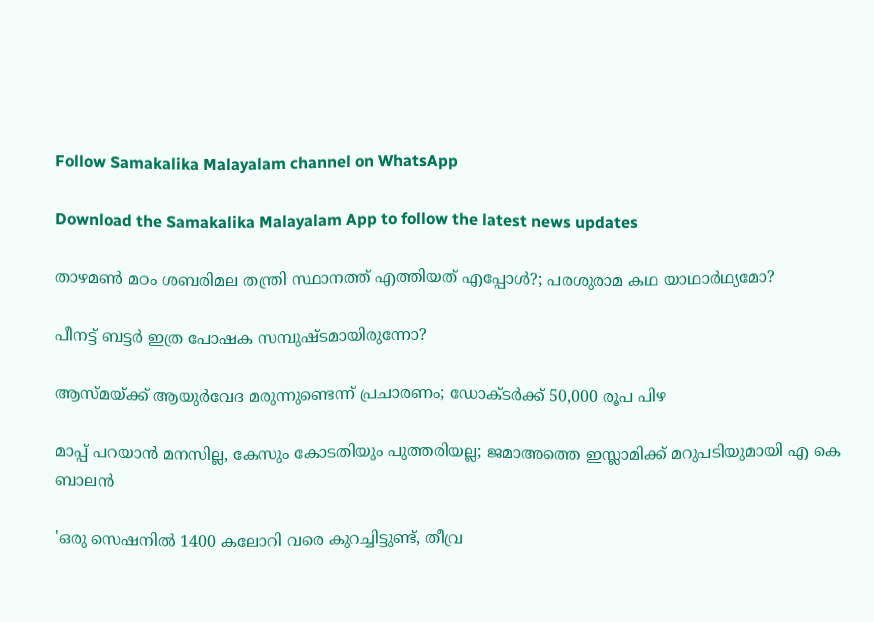Follow Samakalika Malayalam channel on WhatsApp

Download the Samakalika Malayalam App to follow the latest news updates

താഴമണ്‍ മഠം ശബരിമല തന്ത്രി സ്ഥാനത്ത് എത്തിയത് എപ്പോള്‍?; പരശുരാമ കഥ യാഥാര്‍ഥ്യമോ?

പീനട്ട് ബട്ടർ ഇത്ര പോഷക സമ്പുഷ്ടമായിരുന്നോ?

ആസ്മയ്ക്ക് ആയുര്‍വേദ മരുന്നുണ്ടെന്ന് പ്രചാരണം; ഡോക്ടര്‍ക്ക് 50,000 രൂപ പിഴ

മാപ്പ് പറയാന്‍ മനസില്ല, കേസും കോടതിയും പുത്തരിയല്ല; ജമാഅത്തെ ഇസ്ലാമിക്ക് മറുപടിയുമായി എ കെ ബാലന്‍

'ഒരു സെഷനിൽ 1400 കലോറി വരെ കുറച്ചിട്ടുണ്ട്, തീവ്ര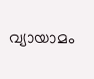വ്യായാമം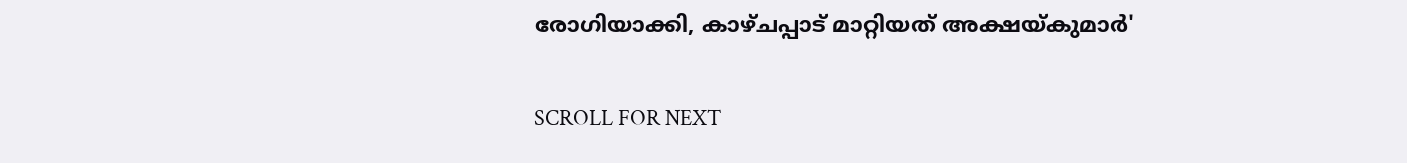രോഗിയാക്കി, കാഴ്ചപ്പാട് മാറ്റിയത് അക്ഷയ്കുമാർ'

SCROLL FOR NEXT